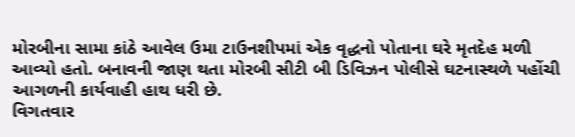મોરબીના સામા કાંઠે આવેલ ઉમા ટાઉનશીપમાં એક વૃદ્ધનો પોતાના ઘરે મૃતદેહ મળી આવ્યો હતો. બનાવની જાણ થતા મોરબી સીટી બી ડિવિઝન પોલીસે ઘટનાસ્થળે પહોંચી આગળની કાર્યવાહી હાથ ધરી છે.
વિગતવાર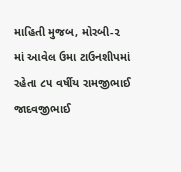માહિતી મુજબ, મોરબી-૨ માં આવેલ ઉમા ટાઉનશીપમાં રહેતા ૮૫ વર્ષીય રામજીભાઈ જાદવજીભાઈ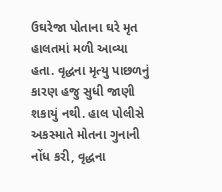ઉઘરેજા પોતાના ઘરે મૃત હાલતમાં મળી આવ્યા હતા. વૃદ્ધના મૃત્યુ પાછળનું કારણ હજુ સુધી જાણી શકાયું નથી. હાલ પોલીસે અકસ્માતે મોતના ગુનાની નોંધ કરી, વૃદ્ધના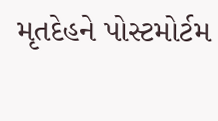મૃતદેહને પોસ્ટમોર્ટમ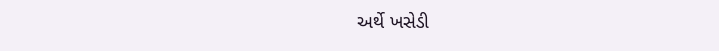અર્થે ખસેડી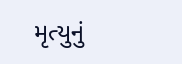મૃત્યુનું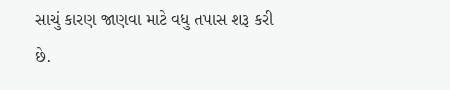સાચું કારણ જાણવા માટે વધુ તપાસ શરૂ કરી છે.